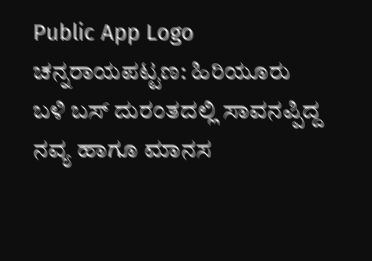Public App Logo
ಚನ್ನರಾಯಪಟ್ಟಣ: ಹಿರಿಯೂರು ಬಳಿ ಬಸ್ ದುರಂತದಲ್ಲಿ ಸಾವನಪ್ಪಿದ್ದ ನವ್ಯ ಹಾಗೂ ಮಾನಸ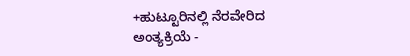+ಹುಟ್ಟೂರಿನಲ್ಲಿ ನೆರವೇರಿದ ಅಂತ್ಯಕ್ರಿಯೆ -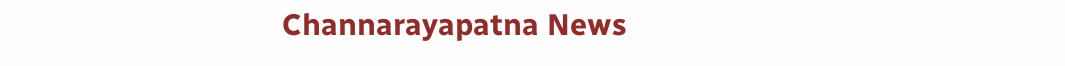Channarayapatna News